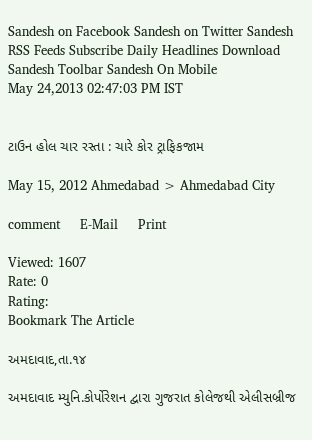Sandesh on Facebook Sandesh on Twitter Sandesh RSS Feeds Subscribe Daily Headlines Download Sandesh Toolbar Sandesh On Mobile
May 24,2013 02:47:03 PM IST


ટાઉન હોલ ચાર રસ્તા : ચારે કોર ટ્રાફિકજામ

May 15, 2012 Ahmedabad > Ahmedabad City

comment     E-Mail     Print

Viewed: 1607
Rate: 0
Rating:
Bookmark The Article

અમદાવાદ,તા.૧૪

અમદાવાદ મ્યુનિ.કોર્પોરેશન દ્વારા ગુજરાત કોલેજથી એલીસબ્રીજ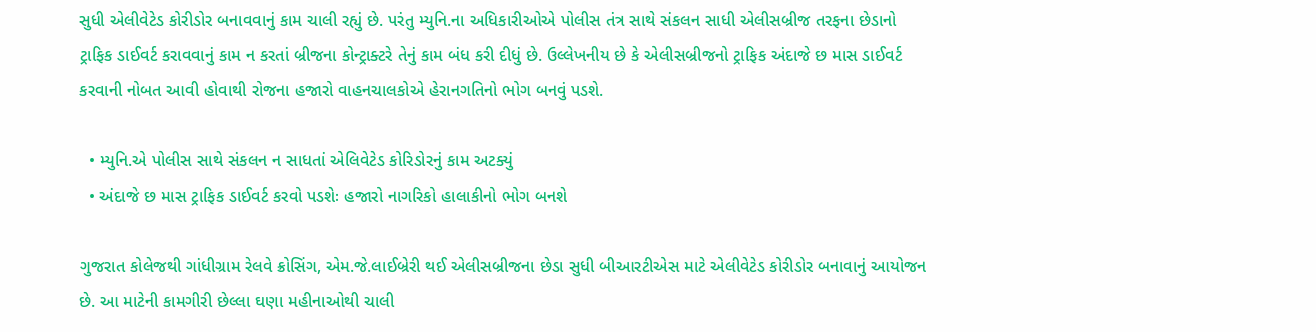સુધી એલીવેટેડ કોરીડોર બનાવવાનું કામ ચાલી રહ્યું છે. પરંતુ મ્યુનિ.ના અધિકારીઓએ પોલીસ તંત્ર સાથે સંકલન સાધી એલીસબ્રીજ તરફના છેડાનો ટ્રાફિક ડાઈવર્ટ કરાવવાનું કામ ન કરતાં બ્રીજના કોન્ટ્રાક્ટરે તેનું કામ બંધ કરી દીધું છે. ઉલ્લેખનીય છે કે એલીસબ્રીજનો ટ્રાફિક અંદાજે છ માસ ડાઈવર્ટ કરવાની નોબત આવી હોવાથી રોજના હજારો વાહનચાલકોએ હેરાનગતિનો ભોગ બનવું પડશે.

  • મ્યુનિ.એ પોલીસ સાથે સંકલન ન સાધતાં એલિવેટેડ કોરિડોરનું કામ અટક્યું
  • અંદાજે છ માસ ટ્રાફિક ડાઈવર્ટ કરવો પડશેઃ હજારો નાગરિકો હાલાકીનો ભોગ બનશે

ગુજરાત કોલેજથી ગાંધીગ્રામ રેલવે ક્રોસિંગ, એમ.જે.લાઈબ્રેરી થઈ એલીસબ્રીજના છેડા સુધી બીઆરટીએસ માટે એલીવેટેડ કોરીડોર બનાવાનું આયોજન છે. આ માટેની કામગીરી છેલ્લા ઘણા મહીનાઓથી ચાલી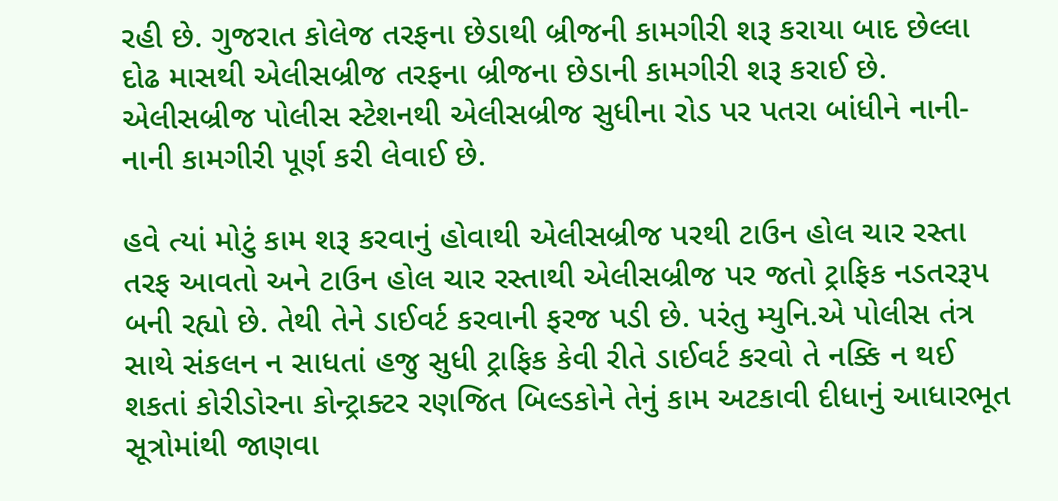રહી છે. ગુજરાત કોલેજ તરફના છેડાથી બ્રીજની કામગીરી શરૂ કરાયા બાદ છેલ્લા દોઢ માસથી એલીસબ્રીજ તરફના બ્રીજના છેડાની કામગીરી શરૂ કરાઈ છે. એલીસબ્રીજ પોલીસ સ્ટેશનથી એલીસબ્રીજ સુધીના રોડ પર પતરા બાંધીને નાની-નાની કામગીરી પૂર્ણ કરી લેવાઈ છે.

હવે ત્યાં મોટું કામ શરૂ કરવાનું હોવાથી એલીસબ્રીજ પરથી ટાઉન હોલ ચાર રસ્તા તરફ આવતો અને ટાઉન હોલ ચાર રસ્તાથી એલીસબ્રીજ પર જતો ટ્રાફિક નડતરરૂપ બની રહ્યો છે. તેથી તેને ડાઈવર્ટ કરવાની ફરજ પડી છે. પરંતુ મ્યુનિ.એ પોલીસ તંત્ર સાથે સંકલન ન સાધતાં હજુ સુધી ટ્રાફિક કેવી રીતે ડાઈવર્ટ કરવો તે નક્કિ ન થઈ શકતાં કોરીડોરના કોન્ટ્રાક્ટર રણજિત બિલ્ડકોને તેનું કામ અટકાવી દીધાનું આધારભૂત સૂત્રોમાંથી જાણવા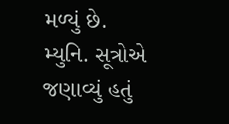મળ્યું છે. મ્યુનિ. સૂત્રોએ જણાવ્યું હતું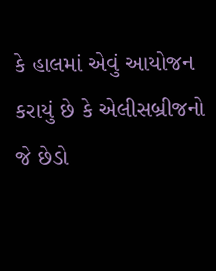કે હાલમાં એવું આયોજન કરાયું છે કે એલીસબ્રીજનો જે છેડો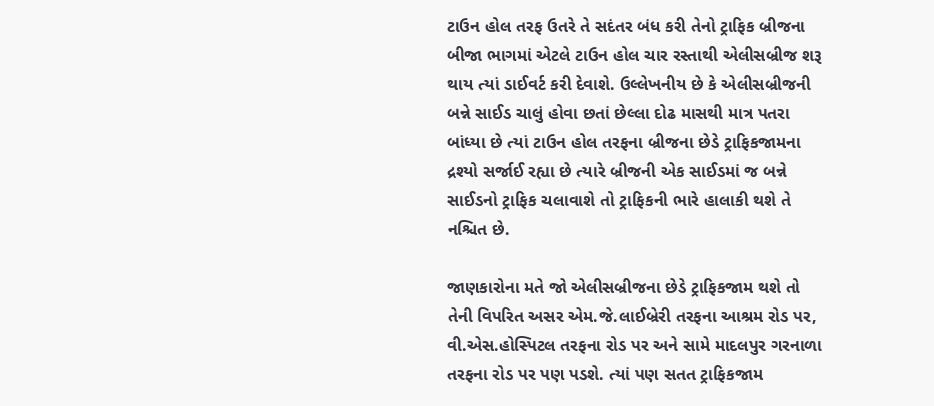ટાઉન હોલ તરફ ઉતરે તે સદંતર બંધ કરી તેનો ટ્રાફિક બ્રીજના બીજા ભાગમાં એટલે ટાઉન હોલ ચાર રસ્તાથી એલીસબ્રીજ શરૂ થાય ત્યાં ડાઈવર્ટ કરી દેવાશે. ઉલ્લેખનીય છે કે એલીસબ્રીજની બન્ને સાઈડ ચાલું હોવા છતાં છેલ્લા દોઢ માસથી માત્ર પતરા બાંધ્યા છે ત્યાં ટાઉન હોલ તરફના બ્રીજના છેડે ટ્રાફિકજામના દ્રશ્યો સર્જાઈ રહ્યા છે ત્યારે બ્રીજની એક સાઈડમાં જ બન્ને સાઈડનો ટ્રાફિક ચલાવાશે તો ટ્રાફિકની ભારે હાલાકી થશે તે નશ્ચિત છે.

જાણકારોના મતે જો એલીસબ્રીજના છેડે ટ્રાફિકજામ થશે તો તેની વિપરિત અસર એમ.જે.લાઈબ્રેરી તરફના આશ્રમ રોડ પર, વી.એસ.હોસ્પિટલ તરફના રોડ પર અને સામે માદલપુર ગરનાળા તરફના રોડ પર પણ પડશે. ત્યાં પણ સતત ટ્રાફિકજામ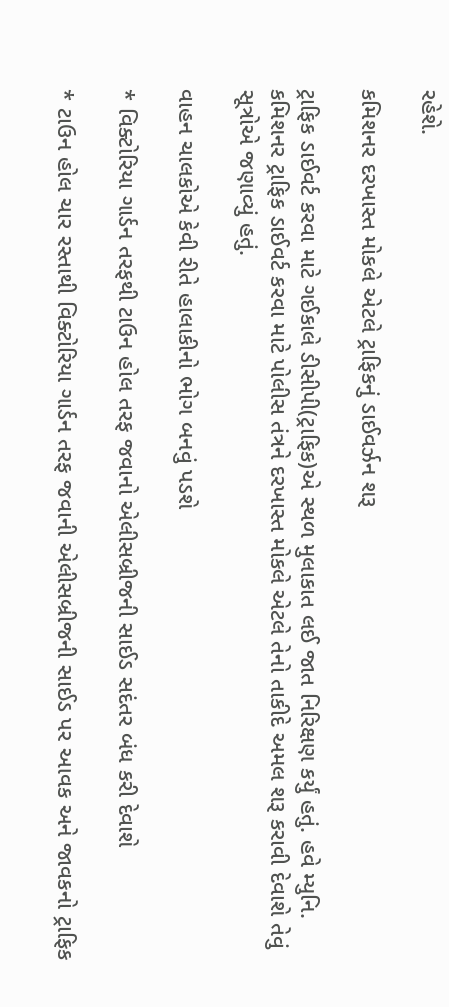રહેશે.

કમિશનર દરખાસ્ત મોકલે એટલે ટ્રાફિકનું ડાઈવર્ઝન શરૂ

ટ્રાફિક ડાઈવર્ટ કરવા માટે ગઈકાલે ડીસીપી(ટ્રાફિક)એ સ્થળ મુલાકાત લઈ જાત નિરિક્ષણ કર્યું હતું. હવે મ્યુનિ. કમિશનર ટ્રાફિક ડાઈવર્ટ કરવા માટે પોલીસ તંત્રને દરખાસ્ત મોકલે એટલે તેનો તાકીદે અમલ શરૂ કરાવી દેવાશે તેવું સૂત્રોએ જણાવ્યું હતું.

વાહન ચાલકોએ કેવી રીતે હાલાકીનો ભોગ બનવું પડશે

* વિક્ટોરિયા ગાર્ડન તરફથી ટાઉન હોલ તરફ જવાનો એલીસબ્રીજની સાઈડ સદંતર બંધ કરી દેવાશે

* ટાઉન હોલ ચાર રસ્તાથી વિક્ટોરિયા ગાર્ડન તરફ જવાની એલીસબ્રીજની સાઈડ પર આવક અને જાવકનો ટ્રાફિક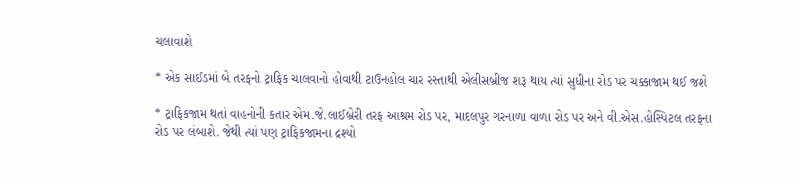ચલાવાશે

* એક સાઈડમાં બે તરફનો ટ્રાફિક ચાલવાનો હોવાથી ટાઉનહોલ ચાર રસ્તાથી એલીસબ્રીજ શરૂ થાય ત્યાં સુધીના રોડ પર ચક્કાજામ થઈ જશે

* ટ્રાફિકજામ થતાં વાહનોની કતાર એમ.જે.લાઈબ્રેરી તરફ આશ્રમ રોડ પર, માદલપુર ગરનાળા વાળા રોડ પર અને વી.એસ.હોસ્પિટલ તરફના રોડ પર લંબાશે. જેથી ત્યાં પણ ટ્રાફિકજામના દ્રશ્યો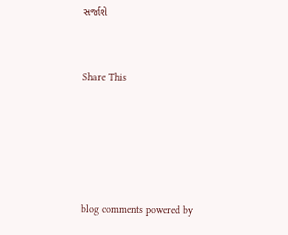સર્જાશે


Share This





blog comments powered by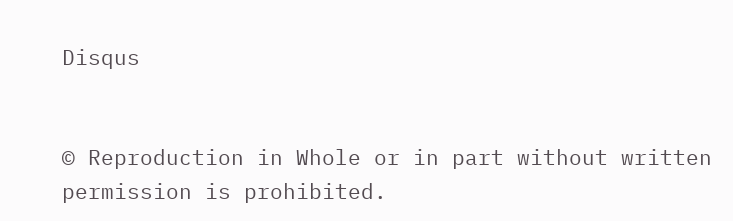Disqus


© Reproduction in Whole or in part without written permission is prohibited.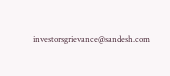investorsgrievance@sandesh.com